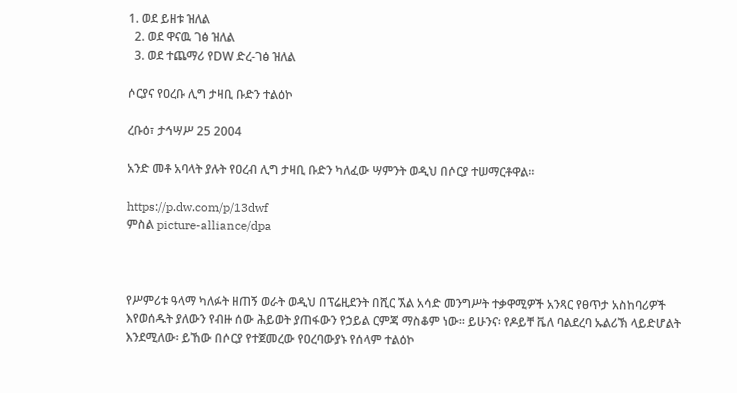1. ወደ ይዘቱ ዝለል
  2. ወደ ዋናዉ ገፅ ዝለል
  3. ወደ ተጨማሪ የDW ድረ-ገፅ ዝለል

ሶርያና የዐረቡ ሊግ ታዛቢ ቡድን ተልዕኮ

ረቡዕ፣ ታኅሣሥ 25 2004

አንድ መቶ አባላት ያሉት የዐረብ ሊግ ታዛቢ ቡድን ካለፈው ሣምንት ወዲህ በሶርያ ተሠማርቶዋል።

https://p.dw.com/p/13dwf
ምስል picture-alliance/dpa



የሥምሪቱ ዓላማ ካለፉት ዘጠኝ ወራት ወዲህ በፕሬዚደንት በሺር ኧል አሳድ መንግሥት ተቃዋሚዎች አንጻር የፀጥታ አስከባሪዎች እየወሰዱት ያለውን የብዙ ሰው ሕይወት ያጠፋውን የኃይል ርምጃ ማስቆም ነው። ይሁንና፡ የዶይቸ ቬለ ባልደረባ ኡልሪኽ ላይድሆልት እንደሚለው፡ ይኸው በሶርያ የተጀመረው የዐረባውያኑ የሰላም ተልዕኮ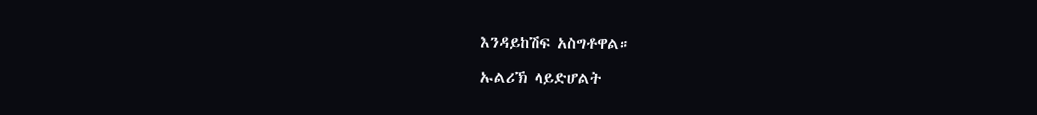እንዳይከሽፍ አስግቶዋል።

ኡልሪኽ ላይድሆልት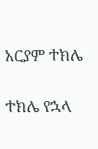አርያም ተክሌ

ተክሌ የኋላ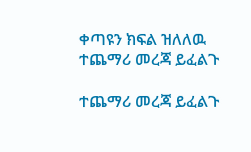ቀጣዩን ክፍል ዝለለዉ ተጨማሪ መረጃ ይፈልጉ

ተጨማሪ መረጃ ይፈልጉ